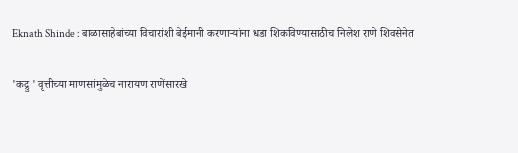Eknath Shinde : बाळासाहेबांच्या विचारांशी बेईमानी करणाऱ्यांना धडा शिकविण्यासाठीच निलेश राणे शिवसेनेत

'कद्रु ' वृत्तीच्या माणसांमुळेच नारायण राणेंसारखे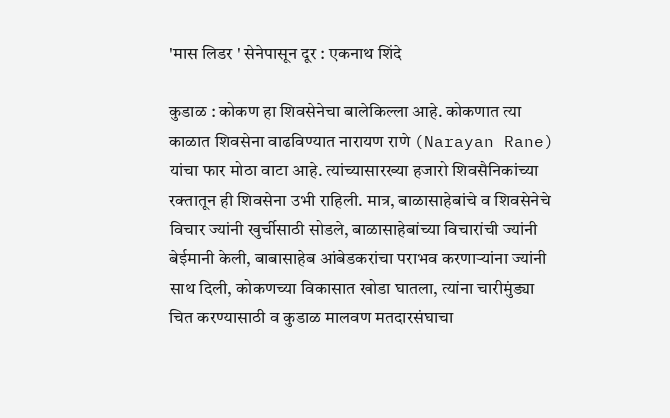'मास लिडर ' सेनेपासून दूर : एकनाथ शिंदे

कुडाळ : कोकण हा शिवसेनेचा बालेकिल्ला आहे. कोकणात त्या काळात शिवसेना वाढविण्यात नारायण राणे (Narayan Rane) यांचा फार मोठा वाटा आहे. त्यांच्यासारख्या हजारो शिवसैनिकांच्या रक्तातून ही शिवसेना उभी राहिली. मात्र, बाळासाहेबांचे व शिवसेनेचे विचार ज्यांनी खुर्चीसाठी सोडले, बाळासाहेबांच्या विचारांची ज्यांनी बेईमानी केली, बाबासाहेब आंबेडकरांचा पराभव करणाऱ्यांना ज्यांनी साथ दिली, कोकणच्या विकासात खोडा घातला, त्यांना चारीमुंड्या चित करण्यासाठी व कुडाळ मालवण मतदारसंघाचा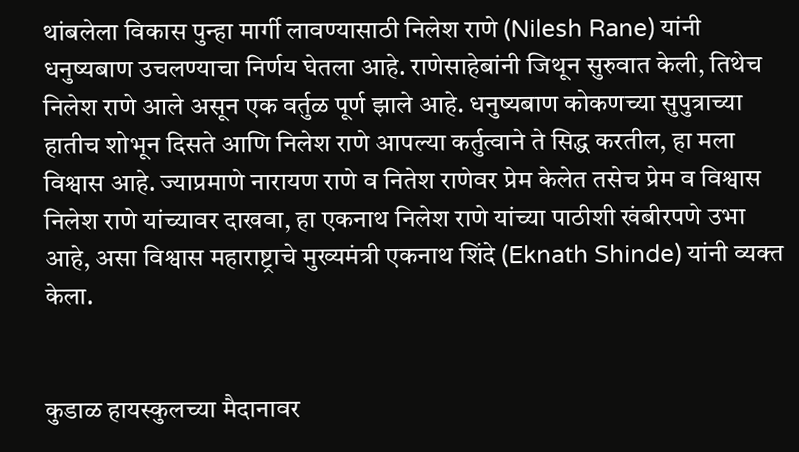थांबलेला विकास पुन्हा मार्गी लावण्यासाठी निलेश राणे (Nilesh Rane) यांनी धनुष्यबाण उचलण्याचा निर्णय घेतला आहे. राणेसाहेबांनी जिथून सुरुवात केली, तिथेच निलेश राणे आले असून एक वर्तुळ पूर्ण झाले आहे. धनुष्यबाण कोकणच्या सुपुत्राच्या हातीच शोभून दिसते आणि निलेश राणे आपल्या कर्तुत्वाने ते सिद्ध करतील, हा मला विश्वास आहे. ज्याप्रमाणे नारायण राणे व नितेश राणेवर प्रेम केलेत तसेच प्रेम व विश्वास निलेश राणे यांच्यावर दाखवा, हा एकनाथ निलेश राणे यांच्या पाठीशी खंबीरपणे उभा आहे, असा विश्वास महाराष्ट्राचे मुख्यमंत्री एकनाथ शिंदे (Eknath Shinde) यांनी व्यक्त केला.


कुडाळ हायस्कुलच्या मैदानावर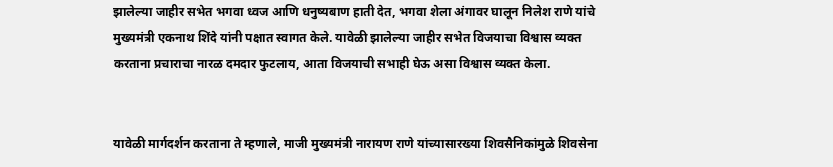झालेल्या जाहीर सभेत भगवा ध्वज आणि धनुष्यबाण हाती देत, भगवा शेला अंगावर घालून निलेश राणे यांचे मुख्यमंत्री एकनाथ शिंदे यांनी पक्षात स्वागत केले. यावेळी झालेल्या जाहीर सभेत विजयाचा विश्वास व्यक्त करताना प्रचाराचा नारळ दमदार फुटलाय, आता विजयाची सभाही घेऊ असा विश्वास व्यक्त केला.


यावेळी मार्गदर्शन करताना ते म्हणाले, माजी मुख्यमंत्री नारायण राणे यांच्यासारख्या शिवसैनिकांमुळे शिवसेना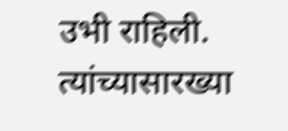उभी राहिली. त्यांच्यासारख्या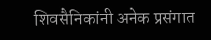शिवसैनिकांनी अनेक प्रसंगात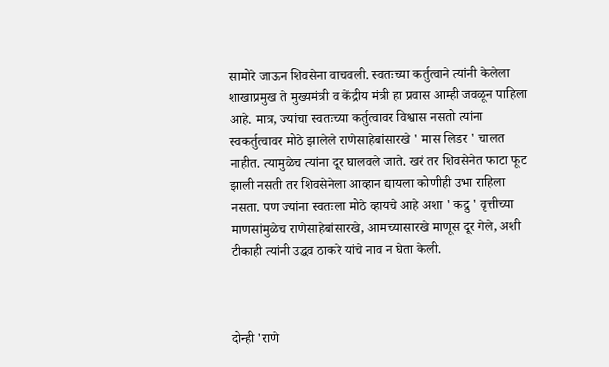सामोरे जाऊन शिवसेना वाचवली. स्वतःच्या कर्तुत्वाने त्यांनी केलेला शाखाप्रमुख ते मुख्यमंत्री व केंद्रीय मंत्री हा प्रवास आम्ही जवळून पाहिला आहे. मात्र, ज्यांचा स्वतःच्या कर्तुत्वावर विश्वास नसतो त्यांना स्वकर्तुत्वावर मोठे झालेले राणेसाहेबांसारखे ' मास लिडर ' चालत नाहीत. त्यामुळेच त्यांना दूर घालवले जाते. खरं तर शिवसेनेत फाटा फूट झाली नसती तर शिवसेनेला आव्हान द्यायला कोणीही उभा राहिला नसता. पण ज्यांना स्वतःला मोठे व्हायचे आहे अशा ' कद्रु ' वृत्तीच्या माणसांमुळेच राणेसाहेबांसारखे, आमच्यासारखे माणूस दूर गेले, अशी टीकाही त्यांनी उद्धव ठाकरे यांचे नाव न घेता केली.



दोन्ही 'राणे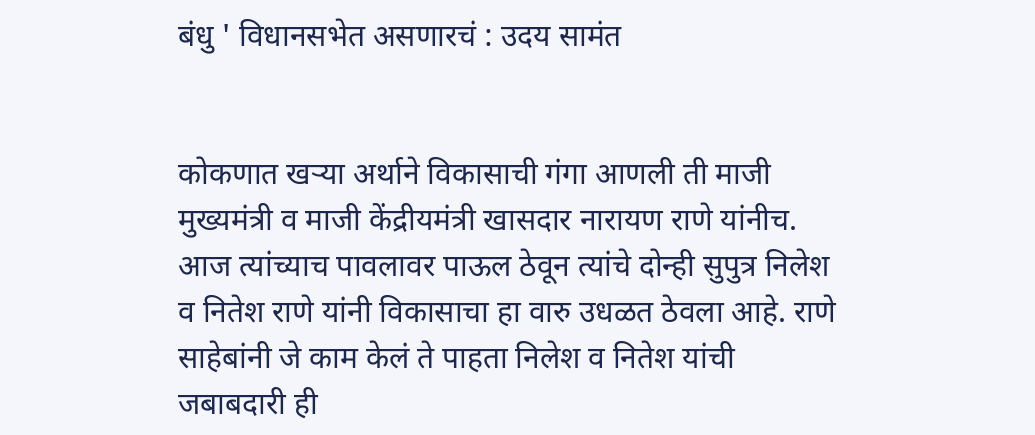बंधु ' विधानसभेत असणारचं : उदय सामंत


कोकणात खऱ्या अर्थाने विकासाची गंगा आणली ती माजी मुख्यमंत्री व माजी केंद्रीयमंत्री खासदार नारायण राणे यांनीच. आज त्यांच्याच पावलावर पाऊल ठेवून त्यांचे दोन्ही सुपुत्र निलेश व नितेश राणे यांनी विकासाचा हा वारु उधळत ठेवला आहे. राणे साहेबांनी जे काम केलं ते पाहता निलेश व नितेश यांची जबाबदारी ही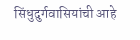सिंधुदुर्गवासियांची आहे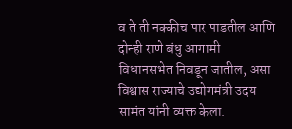व ते ती नक्कीच पार पाडतील आणि दोन्ही राणे बंधु आगामी विधानसभेत निवडून जातील, असा विश्वास राज्याचे उद्योगमंत्री उदय सामंत यांनी व्यक्त केला.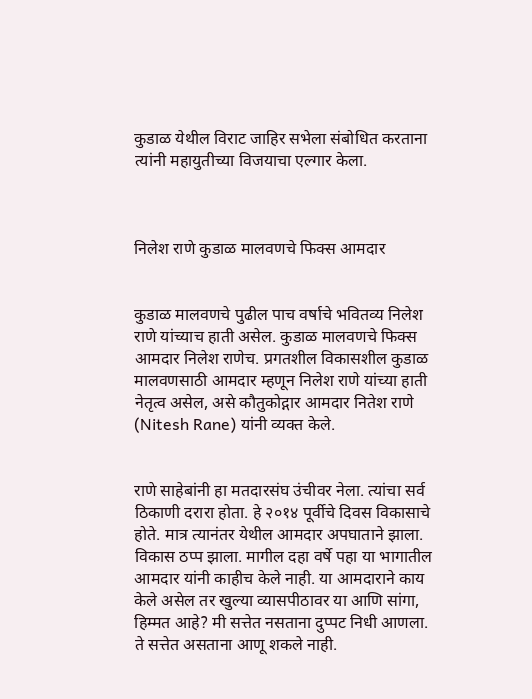कुडाळ येथील विराट जाहिर सभेला संबोधित करताना त्यांनी महायुतीच्या विजयाचा एल्गार केला.



निलेश राणे कुडाळ मालवणचे फिक्स आमदार


कुडाळ मालवणचे पुढील पाच वर्षाचे भवितव्य निलेश राणे यांच्याच हाती असेल. कुडाळ मालवणचे फिक्स आमदार निलेश राणेच. प्रगतशील विकासशील कुडाळ मालवणसाठी आमदार म्हणून निलेश राणे यांच्या हाती नेतृत्व असेल, असे कौतुकोद्गार आमदार नितेश राणे (Nitesh Rane) यांनी व्यक्त केले.


राणे साहेबांनी हा मतदारसंघ उंचीवर नेला. त्यांचा सर्व ठिकाणी दरारा होता. हे २०१४ पूर्वीचे दिवस विकासाचे होते. मात्र त्यानंतर येथील आमदार अपघाताने झाला. विकास ठप्प झाला. मागील दहा वर्षे पहा या भागातील आमदार यांनी काहीच केले नाही. या आमदाराने काय केले असेल तर खुल्या व्यासपीठावर या आणि सांगा, हिम्मत आहे? मी सत्तेत नसताना दुप्पट निधी आणला. ते सत्तेत असताना आणू शकले नाही.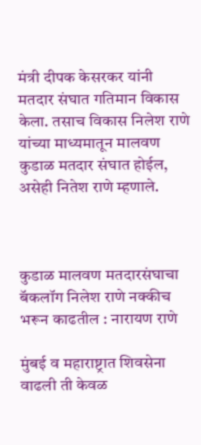मंत्री दीपक केसरकर यांनी मतदार संघात गतिमान विकास केला. तसाच विकास निलेश राणे यांच्या माध्यमातून मालवण कुडाळ मतदार संघात होईल, असेही नितेश राणे म्हणाले.



कुडाळ मालवण मतदारसंघाचा बॅकलॉग निलेश राणे नक्कीच भरून काढतील : नारायण राणे

मुंबई व महाराष्ट्रात शिवसेना वाढली ती केवळ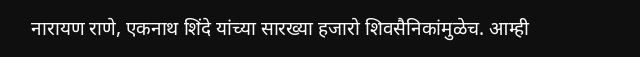नारायण राणे, एकनाथ शिंदे यांच्या सारख्या हजारो शिवसैनिकांमुळेच. आम्ही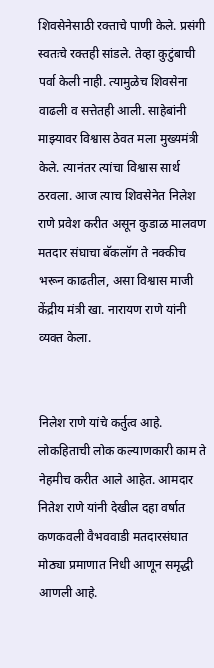शिवसेनेसाठी रक्ताचे पाणी केले. प्रसंगी स्वतःचे रक्तही सांडले. तेव्हा कुटुंबाची पर्वा केली नाही. त्यामुळेच शिवसेना वाढली व सत्तेतही आली. साहेबांनी माझ्यावर विश्वास ठेवत मला मुख्यमंत्री केले. त्यानंतर त्यांचा विश्वास सार्थ ठरवला. आज त्याच शिवसेनेत निलेश राणे प्रवेश करीत असून कुडाळ मालवण मतदार संघाचा बॅकलॉग ते नक्कीच भरून काढतील, असा विश्वास माजी केंद्रीय मंत्री खा. नारायण राणे यांनी व्यक्त केला.


निलेश राणे यांचे कर्तुत्व आहे. लोकहिताची लोक कल्याणकारी काम ते नेहमीच करीत आले आहेत. आमदार नितेश राणे यांनी देखील दहा वर्षात कणकवली वैभववाडी मतदारसंघात मोठ्या प्रमाणात निधी आणून समृद्धी आणली आहे.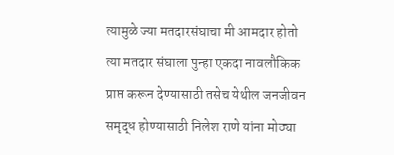त्यामुळे ज्या मतदारसंघाचा मी आमदार होतो त्या मतदार संघाला पुन्हा एकदा नावलौकिक प्राप्त करून देण्यासाठी तसेच येथील जनजीवन समृद्ध होण्यासाठी निलेश राणे यांना मोठ्या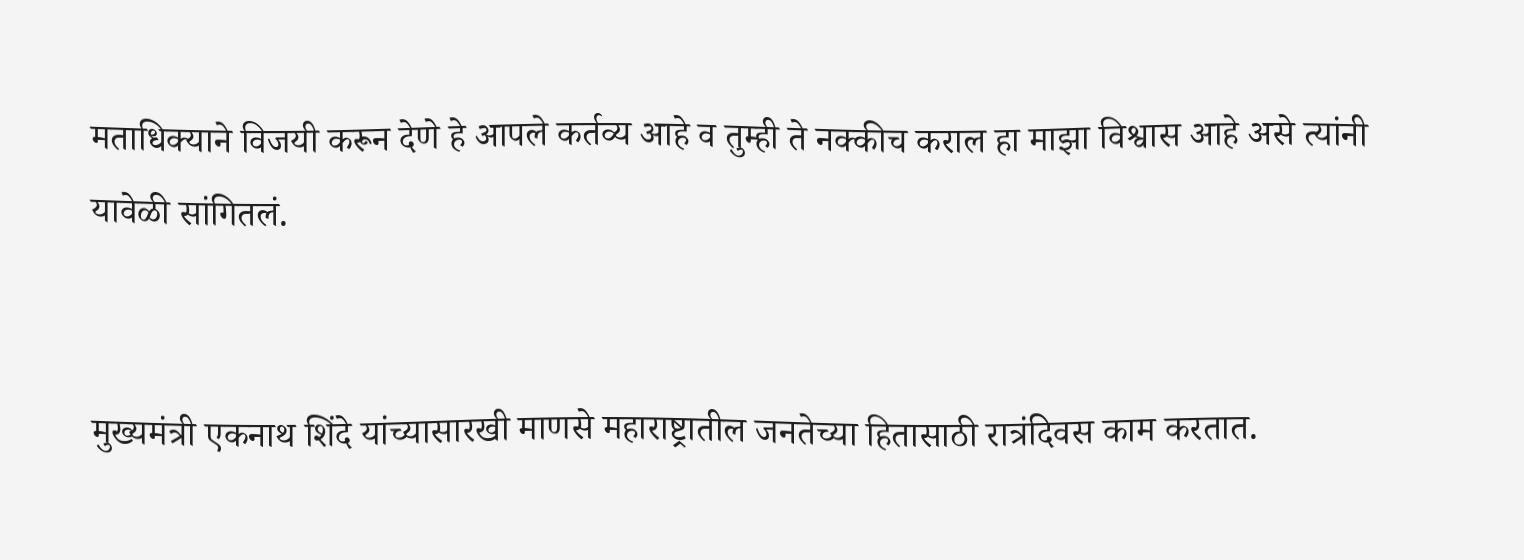मताधिक्याने विजयी करून देणे हे आपले कर्तव्य आहे व तुम्ही ते नक्कीच कराल हा माझा विश्वास आहे असे त्यांनी यावेळी सांगितलं.


मुख्यमंत्री एकनाथ शिंदे यांच्यासारखी माणसे महाराष्ट्रातील जनतेच्या हितासाठी रात्रंदिवस काम करतात.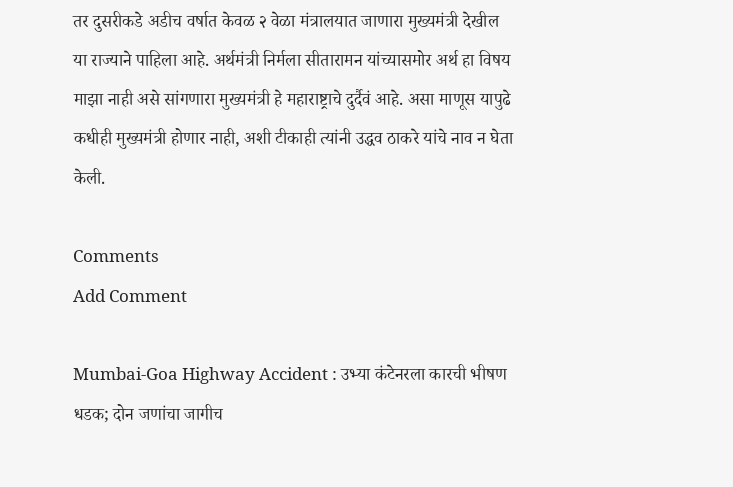तर दुसरीकडे अडीच वर्षात केवळ २ वेळा मंत्रालयात जाणारा मुख्यमंत्री देखील या राज्याने पाहिला आहे. अर्थमंत्री निर्मला सीतारामन यांच्यासमोर अर्थ हा विषय माझा नाही असे सांगणारा मुख्यमंत्री हे महाराष्ट्राचे दुर्दैवं आहे. असा माणूस यापुढे कधीही मुख्यमंत्री होणार नाही, अशी टीकाही त्यांनी उद्धव ठाकरे यांचे नाव न घेता केली.

Comments
Add Comment

Mumbai-Goa Highway Accident : उभ्या कंटेनरला कारची भीषण धडक; दोन जणांचा जागीच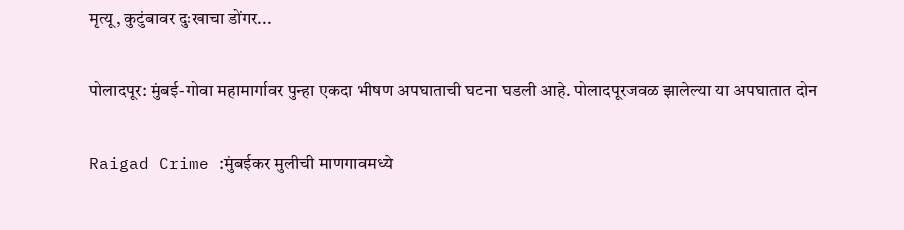मृत्यू, कुटुंबावर दुःखाचा डोंगर...

पोलादपूर: मुंबई-गोवा महामार्गावर पुन्हा एकदा भीषण अपघाताची घटना घडली आहे. पोलादपूरजवळ झालेल्या या अपघातात दोन

Raigad Crime :मुंबईकर मुलीची माणगावमध्ये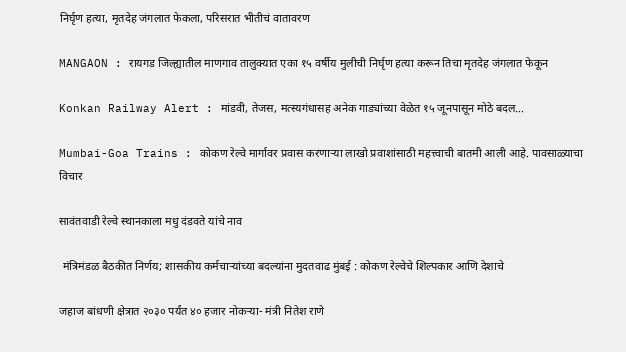निर्घृण हत्या, मृतदेह जंगलात फेकला, परिसरात भीतीचं वातावरण

MANGAON : रायगड जिल्ह्यातील माणगाव तालुक्यात एका १५ वर्षीय मुलीची निर्घृण हत्या करून तिचा मृतदेह जंगलात फेकून

Konkan Railway Alert : मांडवी, तेजस, मत्स्यगंधासह अनेक गाड्यांच्या वेळेत १५ जूनपासून मोठे बदल...

Mumbai-Goa Trains : कोकण रेल्वे मार्गावर प्रवास करणाऱ्या लाखो प्रवाशांसाठी महत्त्वाची बातमी आली आहे. पावसाळ्याचा विचार

सावंतवाडी रेल्वे स्थानकाला मधु दंडवते यांचे नाव

 मंत्रिमंडळ बैठकीत निर्णय; शासकीय कर्मचाऱ्यांच्या बदल्यांना मुदतवाढ मुंबई : कोकण रेल्वेचे शिल्पकार आणि देशाचे

जहाज बांधणी क्षेत्रात २०३० पर्यंत ४० हजार नोकऱ्या- मंत्री नितेश राणे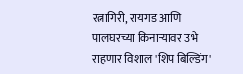रत्नागिरी, रायगड आणि पालघरच्या किनाऱ्यावर उभे राहणार विशाल 'शिप बिल्डिंग'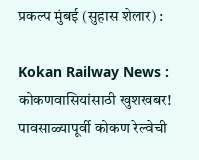प्रकल्प मुंबई (सुहास शेलार) :

Kokan Railway News : कोकणवासियांसाठी खुशखबर! पावसाळ्यापूर्वी कोकण रेल्वेची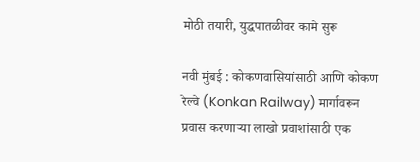मोठी तयारी, युद्धपातळीवर कामे सुरू

नवी मुंबई : कोकणवासियांसाठी आणि कोकण रेल्वे (Konkan Railway) मार्गावरून प्रवास करणाऱ्या लाखो प्रवाशांसाठी एक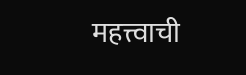महत्त्वाची